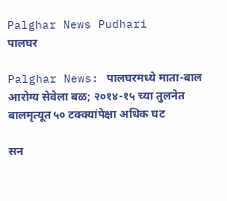Palghar News Pudhari
पालघर

Palghar News: पालघरमध्ये माता-बाल आरोग्य सेवेला बळ; २०१४-१५ च्या तुलनेत बालमृत्यूत ५० टक्क्यांपेक्षा अधिक घट

सन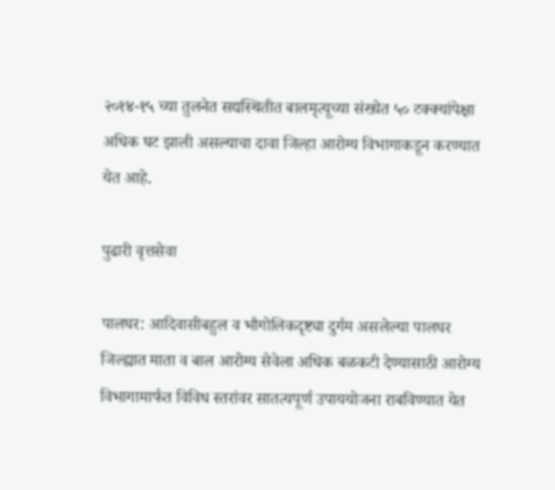२०१४-१५ च्या तुलनेत सद्यस्थितीत बालमृत्यूच्या संख्येत ५० टक्क्यांपेक्षा अधिक घट झाली असल्याचा दावा जिल्हा आरोग्य विभागाकडून करण्यात येत आहे.

पुढारी वृत्तसेवा

पालघर: आदिवासीबहुल व भौगोलिकदृष्ट्या दुर्गम असलेल्या पालघर जिल्ह्यात माता व बाल आरोग्य सेवेला अधिक बळकटी देण्यासाठी आरोग्य विभागामार्फत विविध स्तरांवर सातत्यपूर्ण उपाययोजना राबविण्यात येत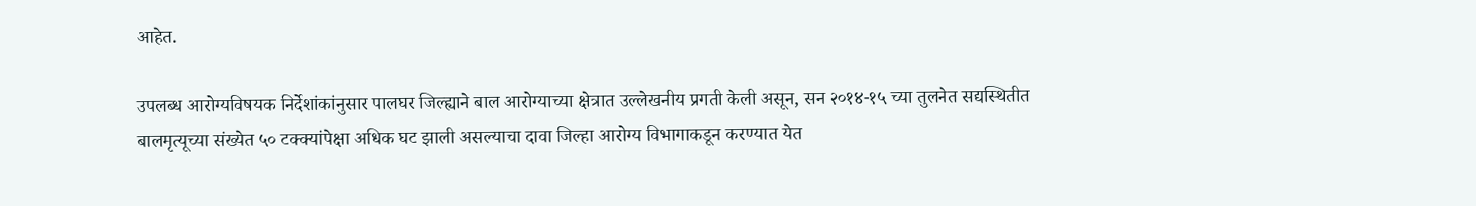आहेत.

उपलब्ध आरोग्यविषयक निर्देशांकांनुसार पालघर जिल्ह्याने बाल आरोग्याच्या क्षेत्रात उल्लेखनीय प्रगती केली असून, सन २०१४-१५ च्या तुलनेत सद्यस्थितीत बालमृत्यूच्या संख्येत ५० टक्क्यांपेक्षा अधिक घट झाली असल्याचा दावा जिल्हा आरोग्य विभागाकडून करण्यात येत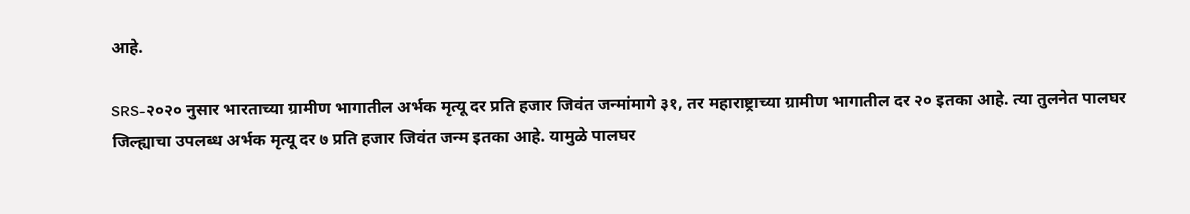आहे.

SRS-२०२० नुसार भारताच्या ग्रामीण भागातील अर्भक मृत्यू दर प्रति हजार जिवंत जन्मांमागे ३१, तर महाराष्ट्राच्या ग्रामीण भागातील दर २० इतका आहे. त्या तुलनेत पालघर जिल्ह्याचा उपलब्ध अर्भक मृत्यू दर ७ प्रति हजार जिवंत जन्म इतका आहे. यामुळे पालघर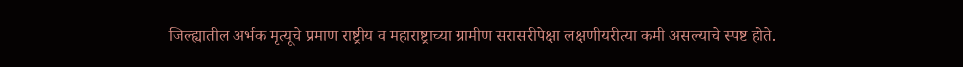जिल्ह्यातील अर्भक मृत्यूचे प्रमाण राष्ट्रीय व महाराष्ट्राच्या ग्रामीण सरासरीपेक्षा लक्षणीयरीत्या कमी असल्याचे स्पष्ट होते.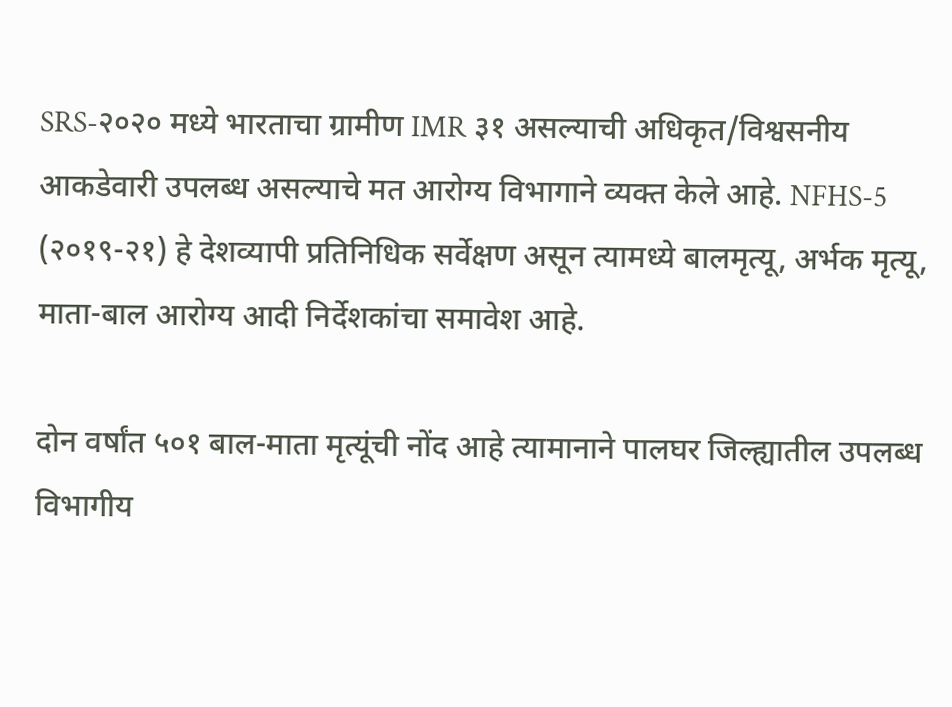SRS-२०२० मध्ये भारताचा ग्रामीण IMR ३१ असल्याची अधिकृत/विश्वसनीय आकडेवारी उपलब्ध असल्याचे मत आरोग्य विभागाने व्यक्त केले आहे. NFHS-5 (२०१९-२१) हे देशव्यापी प्रतिनिधिक सर्वेक्षण असून त्यामध्ये बालमृत्यू, अर्भक मृत्यू, माता-बाल आरोग्य आदी निर्देशकांचा समावेश आहे.

दोन वर्षांत ५०१ बाल-माता मृत्यूंची नोंद आहे त्यामानाने पालघर जिल्ह्यातील उपलब्ध विभागीय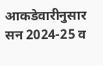आकडेवारीनुसार सन 2024-25 व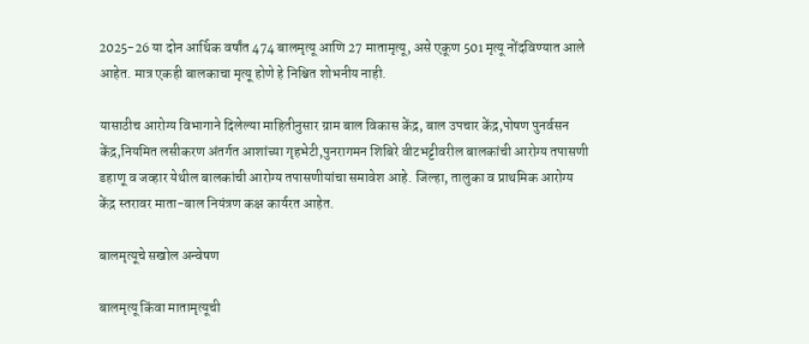2025-26 या दोन आर्थिक वर्षांत 474 बालमृत्यू आणि 27 मातामृत्यू, असे एकूण 501 मृत्यू नोंदविण्यात आले आहेत. मात्र एकही बालकाचा मृत्यू होणे हे निश्चित शोभनीय नाही.

यासाठीच आरोग्य विभागाने दिलेल्या माहितीनुसार ग्राम बाल विकास केंद्र, बाल उपचार केंद्र,पोषण पुनर्वसन केंद्र,नियमित लसीकरण अंतर्गत आशांच्या गृहभेटी,पुनरागमन शिबिरे वीटभट्टीवरील बालकांची आरोग्य तपासणी डहाणू व जव्हार येथील बालकांची आरोग्य तपासणीयांचा समावेश आहे. जिल्हा, तालुका व प्राथमिक आरोग्य केंद्र स्तरावर माता-बाल नियंत्रण कक्ष कार्यरत आहेत.

बालमृत्यूचे सखोल अन्वेषण

बालमृत्यू किंवा मातामृत्यूची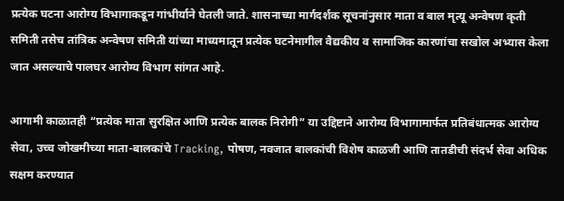प्रत्येक घटना आरोग्य विभागाकडून गांभीर्याने घेतली जाते. शासनाच्या मार्गदर्शक सूचनांनुसार माता व बाल मृत्यू अन्वेषण कृती समिती तसेच तांत्रिक अन्वेषण समिती यांच्या माध्यमातून प्रत्येक घटनेमागील वैद्यकीय व सामाजिक कारणांचा सखोल अभ्यास केला जात असल्याचे पालघर आरोग्य विभाग सांगत आहे.

आगामी काळातही “प्रत्येक माता सुरक्षित आणि प्रत्येक बालक निरोगी” या उद्दिष्टाने आरोग्य विभागामार्फत प्रतिबंधात्मक आरोग्य सेवा, उच्च जोखमीच्या माता-बालकांचे Tracking, पोषण, नवजात बालकांची विशेष काळजी आणि तातडीची संदर्भ सेवा अधिक सक्षम करण्यात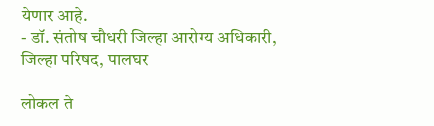येणार आहे.
- डॉ. संतोष चौधरी जिल्हा आरोग्य अधिकारी, जिल्हा परिषद, पालघर

लोकल ते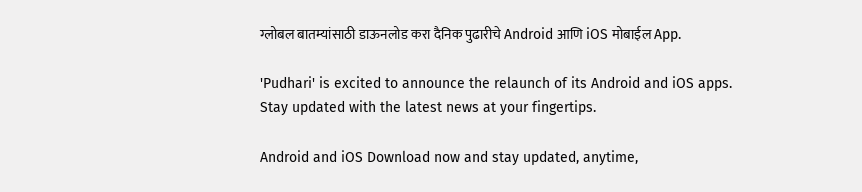ग्लोबल बातम्यांसाठी डाऊनलोड करा दैनिक पुढारीचे Android आणि iOS मोबाईल App.

'Pudhari' is excited to announce the relaunch of its Android and iOS apps. Stay updated with the latest news at your fingertips.

Android and iOS Download now and stay updated, anytime,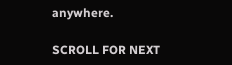anywhere.

SCROLL FOR NEXT